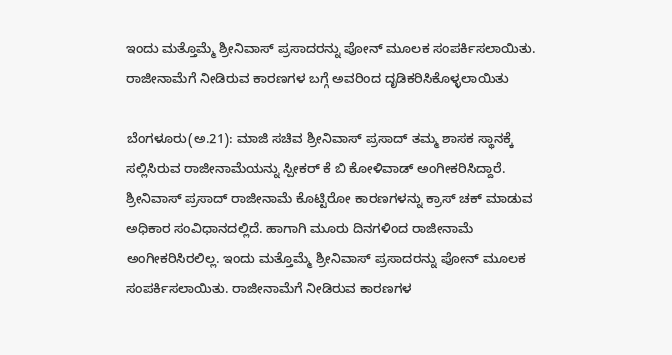ಇಂದು ಮತ್ತೊಮ್ಮೆ ಶ್ರೀನಿವಾಸ್ ಪ್ರಸಾದರನ್ನು ಪೋನ್ ಮೂಲಕ ಸಂಪರ್ಕಿಸಲಾಯಿತು. ರಾಜೀನಾಮೆಗೆ ನೀಡಿರುವ ಕಾರಣಗಳ ಬಗ್ಗೆ ಅವರಿಂದ ದೃಡಿಕರಿಸಿಕೊಳ್ಳಲಾಯಿತು

ಬೆಂಗಳೂರು(ಅ.21): ಮಾಜಿ ಸಚಿವ ಶ್ರೀನಿವಾಸ್ ಪ್ರಸಾದ್ ತಮ್ಮ ಶಾಸಕ ಸ್ಥಾನಕ್ಕೆ ಸಲ್ಲಿಸಿರುವ ರಾಜೀನಾಮೆಯನ್ನು ಸ್ಪೀಕರ್ ಕೆ ಬಿ ಕೋಳಿವಾಡ್ ಅಂಗೀಕರಿಸಿದ್ದಾರೆ. ಶ್ರೀನಿವಾಸ್ ಪ್ರಸಾದ್ ರಾಜೀನಾಮೆ ಕೊಟ್ಟಿರೋ ಕಾರಣಗಳನ್ನು ಕ್ರಾಸ್ ಚಕ್ ಮಾಡುವ ಅಧಿಕಾರ ಸಂವಿಧಾನದಲ್ಲಿದೆ. ಹಾಗಾಗಿ ಮೂರು ದಿನಗಳಿಂದ ರಾಜೀನಾಮೆ ಅಂಗೀಕರಿಸಿರಲಿಲ್ಲ. ಇಂದು ಮತ್ತೊಮ್ಮೆ ಶ್ರೀನಿವಾಸ್ ಪ್ರಸಾದರನ್ನು ಪೋನ್ ಮೂಲಕ ಸಂಪರ್ಕಿಸಲಾಯಿತು. ರಾಜೀನಾಮೆಗೆ ನೀಡಿರುವ ಕಾರಣಗಳ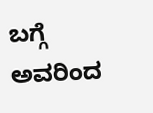ಬಗ್ಗೆ ಅವರಿಂದ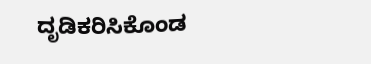ದೃಡಿಕರಿಸಿಕೊಂಡ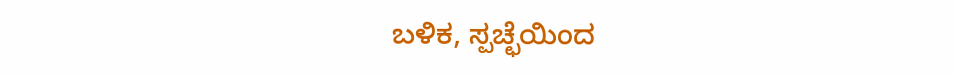ಬಳಿಕ, ಸ್ಪಚ್ಛೆಯಿಂದ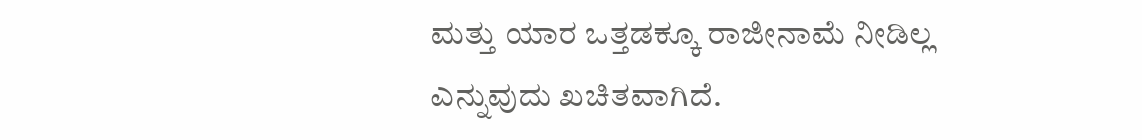ಮತ್ತು ಯಾರ ಒತ್ತಡಕ್ಕೂ ರಾಜೀನಾಮೆ ನೀಡಿಲ್ಲ ಎನ್ನುವುದು ಖಚಿತವಾಗಿದೆ.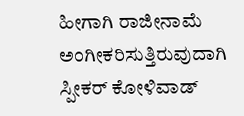ಹೀಗಾಗಿ ರಾಜೀನಾಮೆ ಅಂಗೀಕರಿಸುತ್ತಿರುವುದಾಗಿ ಸ್ಪೀಕರ್ ಕೋಳಿವಾಡ್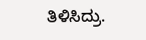ತಿಳಿಸಿದ್ರು.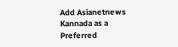Add Asianetnews Kannada as a Preferred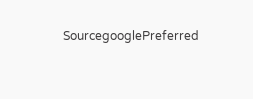SourcegooglePreferred